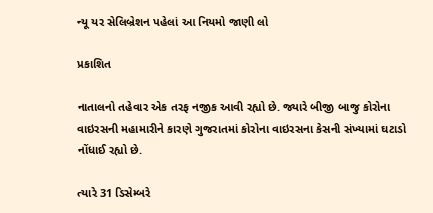ન્યૂ યર સેલિબ્રેશન પહેલાં આ નિયમો જાણી લો

પ્રકાશિત

નાતાલનો તહેવાર એક તરફ નજીક આવી રહ્યો છે. જ્યારે બીજી બાજુ કોરોના વાઇરસની મહામારીને કારણે ગુજરાતમાં કોરોના વાઇરસના કેસની સંખ્યામાં ઘટાડો નોંધાઈ રહ્યો છે.

ત્યારે 31 ડિસેમ્બરે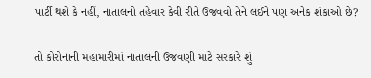પાર્ટી થશે કે નહીં, નાતાલનો તહેવાર કેવી રીતે ઉજવવો તેને લઈને પણ અનેક શંકાઓ છે?

તો કોરોનાની મહામારીમાં નાતાલની ઉજવણી માટે સરકારે શું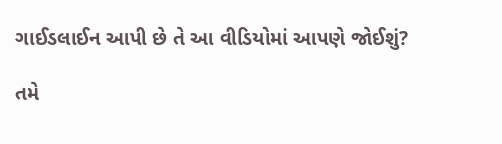ગાઈડલાઈન આપી છે તે આ વીડિયોમાં આપણે જોઈશું?

તમે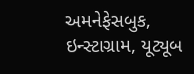અમનેફેસબુક, ઇન્સ્ટાગ્રામ, યૂટ્યૂબ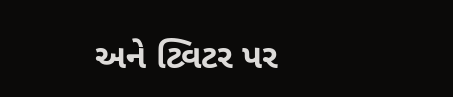અને ટ્વિટર પર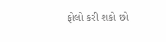ફોલો કરી શકો છો